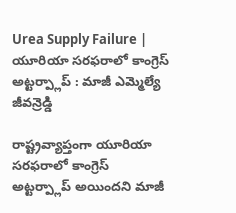Urea Supply Failure | యూరియా సరఫరాలో కాంగ్రెస్ అట్టర్ప్లాప్ : మాజీ ఎమ్మెల్యే జీవన్రెడ్డి

రాష్ట్రవ్యాప్తంగా యూరియా సరఫరాలో కాంగ్రెస్ అట్టర్ప్లాప్ అయిందని మాజీ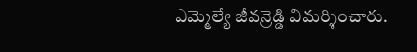ఎమ్మెల్యే జీవన్రెడ్డి విమర్శించారు.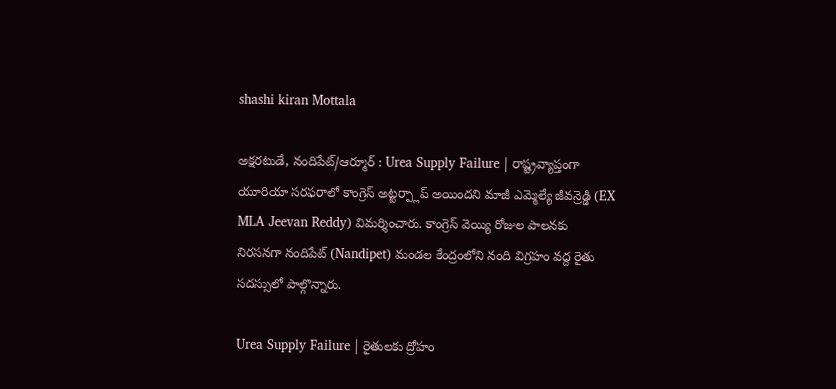shashi kiran Mottala

అక్షరటుడే, నందిపేట్/ఆర్మూర్ : Urea Supply Failure | రాష్ట్రవ్యాప్తంగా యూరియా సరఫరాలో కాంగ్రెస్ అట్టర్ప్లాప్ అయిందని మాజీ ఎమ్మెల్యే జీవన్రెడ్డి (EX MLA Jeevan Reddy) విమర్శించారు. కాంగ్రెస్ వెయ్యి రోజుల పాలనకు నిరసనగా నందిపేట్ (Nandipet) మండల కేంద్రంలోని నంది విగ్రహం వద్ద రైతు సదస్సులో పాల్గొన్నారు.

Urea Supply Failure | రైతులకు ద్రోహం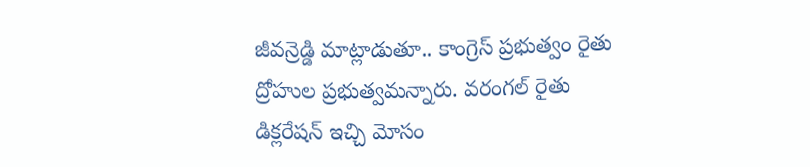జీవన్రెడ్డి మాట్లాడుతూ.. కాంగ్రెస్ ప్రభుత్వం రైతు ద్రోహుల ప్రభుత్వమన్నారు. వరంగల్ రైతు డిక్లరేషన్ ఇచ్చి మోసం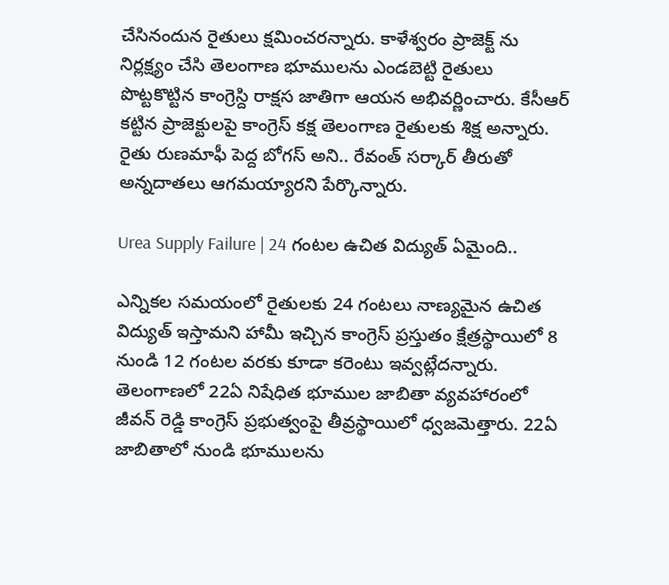చేసినందున రైతులు క్షమించరన్నారు. కాళేశ్వరం ప్రాజెక్ట్ ను నిర్లక్ష్యం చేసి తెలంగాణ భూములను ఎండబెట్టి రైతులు పొట్టకొట్టిన కాంగ్రెస్ది రాక్షస జాతిగా ఆయన అభివర్ణించారు. కేసీఆర్ కట్టిన ప్రాజెక్టులపై కాంగ్రెస్ కక్ష తెలంగాణ రైతులకు శిక్ష అన్నారు. రైతు రుణమాఫీ పెద్ద బోగస్ అని.. రేవంత్ సర్కార్ తీరుతో అన్నదాతలు ఆగమయ్యారని పేర్కొన్నారు.

Urea Supply Failure | 24 గంటల ఉచిత విద్యుత్ ఏమైంది..

ఎన్నికల సమయంలో రైతులకు 24 గంటలు నాణ్యమైన ఉచిత విద్యుత్ ఇస్తామని హామీ ఇచ్చిన కాంగ్రెస్ ప్రస్తుతం క్షేత్రస్థాయిలో 8 నుండి 12 గంటల వరకు కూడా కరెంటు ఇవ్వట్లేదన్నారు. తెలంగాణలో 22ఏ నిషేధిత భూముల జాబితా వ్యవహారంలో జీవన్ రెడ్డి కాంగ్రెస్ ప్రభుత్వంపై తీవ్రస్థాయిలో ధ్వజమెత్తారు. 22ఏ జాబితాలో నుండి భూములను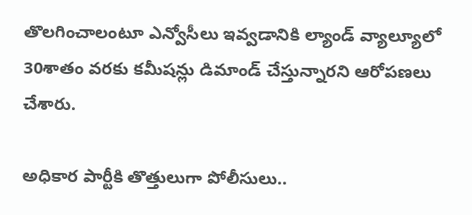తొలగించాలంటూ ఎన్వోసీలు ఇవ్వడానికి ల్యాండ్ వ్యాల్యూలో 30శాతం వరకు కమీషన్లు డిమాండ్ చేస్తున్నారని ఆరోపణలు చేశారు.

అధికార పార్టీకి తొత్తులుగా పోలీసులు..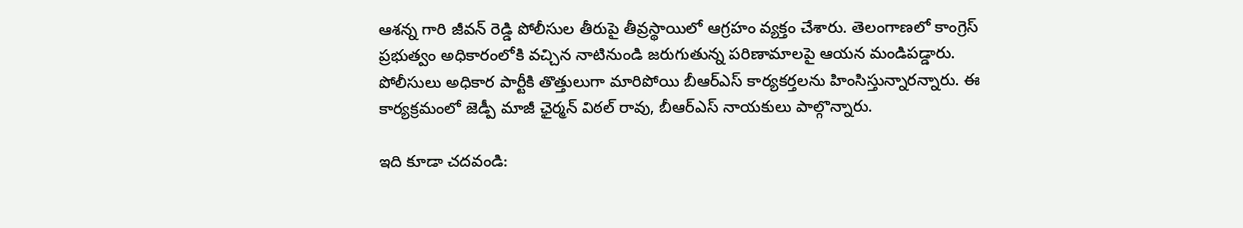ఆశన్న గారి జీవన్ రెడ్డి పోలీసుల తీరుపై తీవ్రస్థాయిలో ఆగ్రహం వ్యక్తం చేశారు. తెలంగాణలో కాంగ్రెస్ ప్రభుత్వం అధికారంలోకి వచ్చిన నాటినుండి జరుగుతున్న పరిణామాలపై ఆయన మండిపడ్డారు. పోలీసులు అధికార పార్టీకి తొత్తులుగా మారిపోయి బీఆర్ఎస్ కార్యకర్తలను హింసిస్తున్నారన్నారు. ఈ కార్యక్రమంలో జెడ్పీ మాజీ ఛైర్మన్ విఠల్ రావు, బీఆర్ఎస్ నాయకులు పాల్గొన్నారు.

ఇది కూడా చదవండి: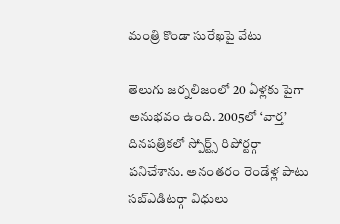మంత్రి కొండా సురేఖపై వేటు

తెలుగు జర్నలిజంలో 20 ఏళ్లకు పైగా అనుభవం ఉంది. 2005లో ‘వార్త’ దినపత్రికలో స్పోర్ట్స్ రిపోర్టర్గా పనిచేశాను. అనంతరం రెండేళ్ల పాటు సబ్ఎడిటర్గా విధులు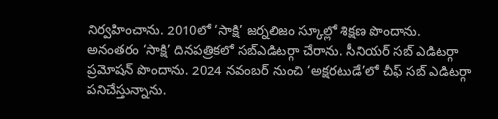నిర్వహించాను. 2010లో ‘సాక్షి’ జర్నలిజం స్కూల్లో శిక్షణ పొందాను. అనంతరం ‘సాక్షి’ దినపత్రికలో సబ్ఎడిటర్గా చేరాను. సీనియర్ సబ్ ఎడిటర్గా ప్రమోషన్ పొందాను. 2024 నవంబర్ నుంచి ‘అక్షరటుడే’లో చీఫ్ సబ్ ఎడిటర్గా పనిచేస్తున్నాను.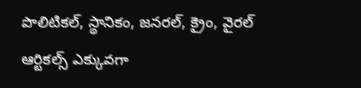పొలిటికల్, స్థానికం, జనరల్, క్రైం, వైరల్ ఆర్టికల్స్ ఎక్కువగా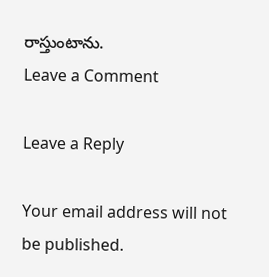రాస్తుంటాను.
Leave a Comment

Leave a Reply

Your email address will not be published.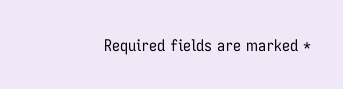Required fields are marked *